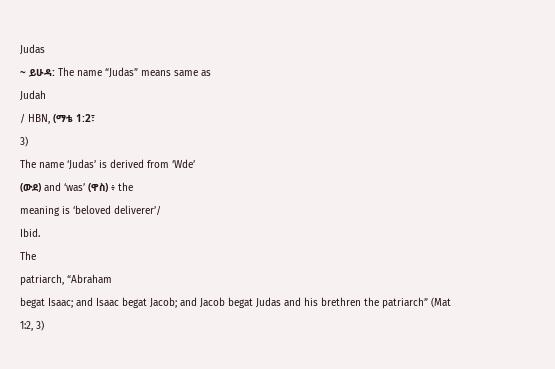Judas
~ ይሁዳ: The name “Judas” means same as
Judah
/ HBN, (ማቴ 1:2፣
3)
The name ‘Judas’ is derived from ‘Wde’
(ውደ) and ‘was’ (ዋስ) ፥ the
meaning is ‘beloved deliverer’/
Ibid.
The
patriarch, “Abraham
begat Isaac; and Isaac begat Jacob; and Jacob begat Judas and his brethren the patriarch” (Mat 1:2, 3)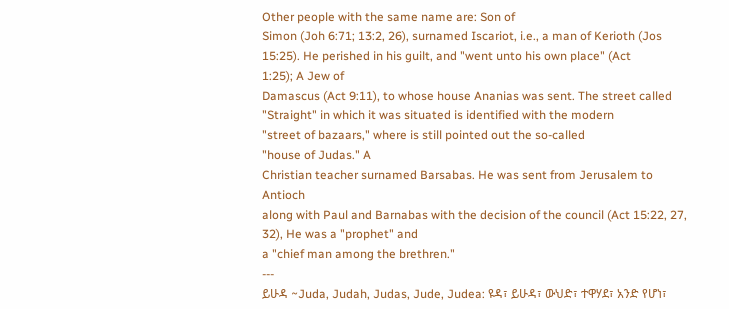Other people with the same name are: Son of
Simon (Joh 6:71; 13:2, 26), surnamed Iscariot, i.e., a man of Kerioth (Jos
15:25). He perished in his guilt, and "went unto his own place" (Act
1:25); A Jew of
Damascus (Act 9:11), to whose house Ananias was sent. The street called
"Straight" in which it was situated is identified with the modern
"street of bazaars," where is still pointed out the so-called
"house of Judas." A
Christian teacher surnamed Barsabas. He was sent from Jerusalem to Antioch
along with Paul and Barnabas with the decision of the council (Act 15:22, 27,
32), He was a "prophet" and
a "chief man among the brethren."
---
ይሁዳ ~Juda, Judah, Judas, Jude, Judea: ዩዳ፣ ይሁዳ፣ ውህድ፣ ተዋሃደ፣ አንድ የሆነ፣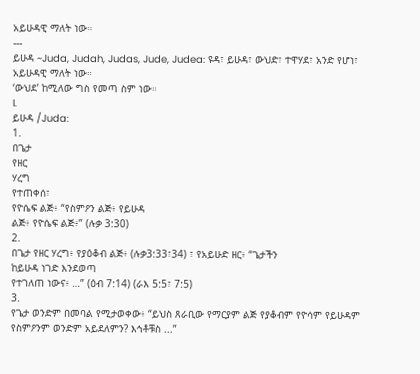አይሁዳዊ ማለት ነው።
---
ይሁዳ ~Juda, Judah, Judas, Jude, Judea: ዩዳ፣ ይሁዳ፣ ውህድ፣ ተዋሃደ፣ አንድ የሆነ፣ አይሁዳዊ ማለት ነው።
‘ውህደ’ ከሚለው ግስ የመጣ ስም ነው።
I.
ይሁዳ /Juda:
1.
በጌታ
የዘር
ሃረግ
የተጠቀሰ፣
የዮሴፍ ልጅ፥ “የስምዖን ልጅ፥ የይሁዳ
ልጅ፥ የዮሴፍ ልጅ፥” (ሉቃ 3:30)
2.
በጌታ የዘር ሃረግ፥ የያዕቆብ ልጅ፥ (ሉቃ3:33፣34) ፣ የአይሁድ ዘር፥ “ጌታችን
ከይሁዳ ነገድ እንደወጣ
የተገለጠ ነውና፥ …” (ዕብ 7:14) (ራእ 5:5፣ 7:5)
3.
የጌታ ወንድም በመባል የሚታወቀው፥ “ይህስ ጸራቢው የማርያም ልጅ የያቆብም የዮሳም የይሁዳም
የስምዖንም ወንድም አይደለምን? እኅቶቹስ ...”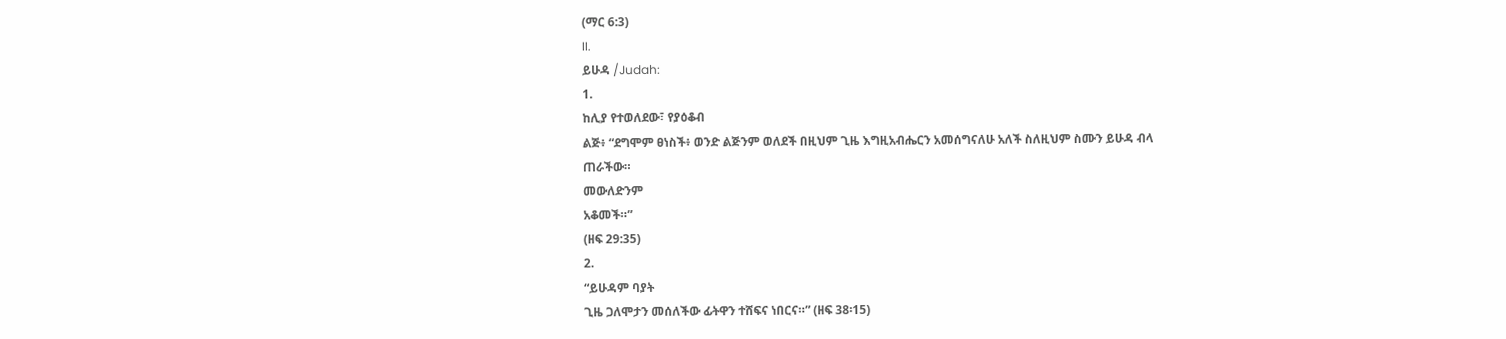(ማር 6:3)
II.
ይሁዳ /Judah:
1.
ከሊያ የተወለደው፣ የያዕቆብ
ልጅ፥ “ደግሞም ፀነስች፥ ወንድ ልጅንም ወለደች በዚህም ጊዜ እግዚአብሔርን አመሰግናለሁ አለች ስለዚህም ስሙን ይሁዳ ብላ
ጠራችው።
መውለድንም
አቆመች።”
(ዘፍ 29:35)
2.
“ይሁዳም ባያት
ጊዜ ጋለሞታን መሰለችው ፊትዋን ተሸፍና ነበርና።” (ዘፍ 38፡15)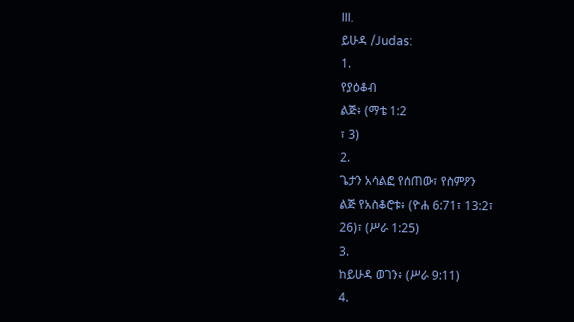III.
ይሁዳ /Judas:
1.
የያዕቆብ
ልጅ፥ (ማቴ 1:2
፣ 3)
2.
ጌታን አሳልፎ የሰጠው፣ የስምዖን
ልጅ የአስቆሮቱ፥ (ዮሐ 6:71፣ 13:2፣
26)፣ (ሥራ 1:25)
3.
ከይሁዳ ወገን፥ (ሥራ 9:11)
4.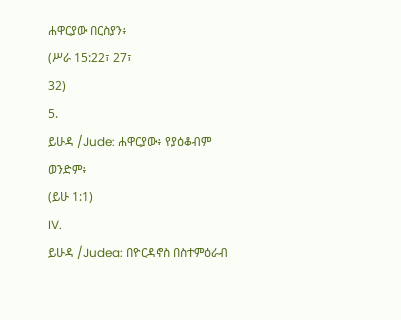ሐዋርያው በርስያን፥
(ሥራ 15:22፣ 27፣
32)
5.
ይሁዳ /Jude: ሐዋርያው፥ የያዕቆብም
ወንድም፥
(ይሁ 1:1)
IV.
ይሁዳ /Judea: በዮርዳኖስ በስተምዕራብ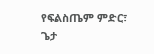የፍልስጤም ምድር፣ ጌታ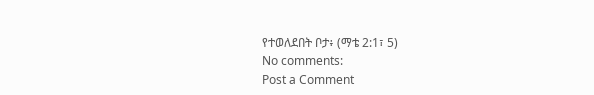የተወለደበት ቦታ፥ (ማቴ 2:1፣ 5)
No comments:
Post a Comment